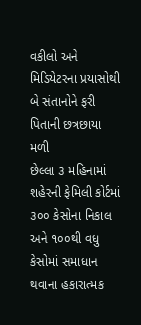વકીલો અને મિડિયેટરના પ્રયાસોથી બે સંતાનોને ફરી પિતાની છત્રછાયા મળી
છેલ્લા ૩ મહિનામાં શહેરની ફેમિલી કોર્ટમાં ૩૦૦ કેસોના નિકાલ અને ૧૦૦થી વધુ કેસોમાં સમાધાન થવાના હકારાત્મક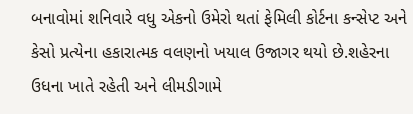બનાવોમાં શનિવારે વધુ એકનો ઉમેરો થતાં ફેમિલી કોર્ટના કન્સેપ્ટ અને કેસો પ્રત્યેના હકારાત્મક વલણનો ખયાલ ઉજાગર થયો છે.શહેરના ઉધના ખાતે રહેતી અને લીમડીગામે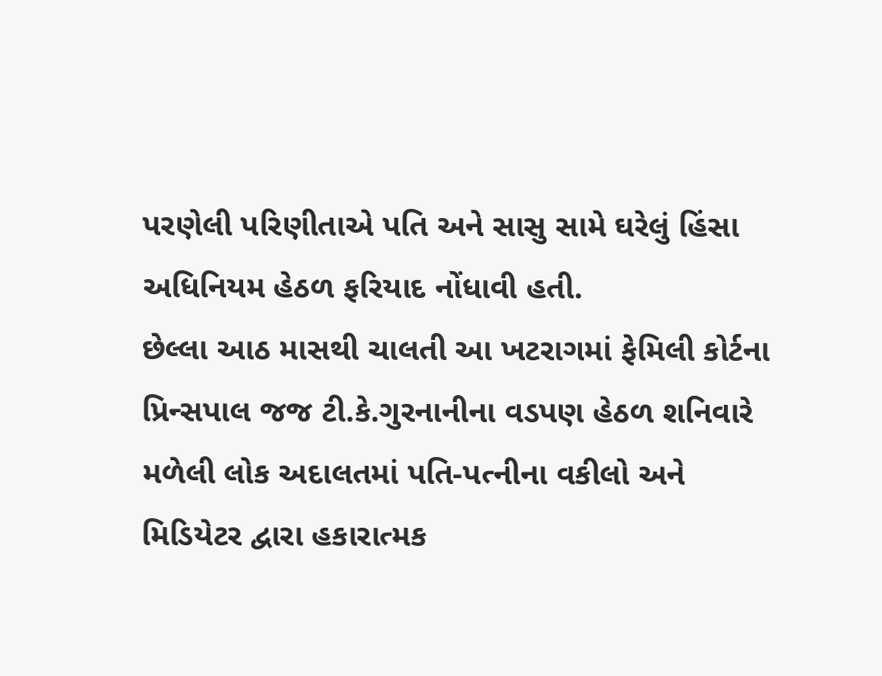પરણેલી પરિણીતાએ પતિ અને સાસુ સામે ઘરેલું હિંસા અધિનિયમ હેઠળ ફરિયાદ નોંધાવી હતી.
છેલ્લા આઠ માસથી ચાલતી આ ખટરાગમાં ફેમિલી કોર્ટના પ્રિન્સપાલ જજ ટી.કે.ગુરનાનીના વડપણ હેઠળ શનિવારે મળેલી લોક અદાલતમાં પતિ-પત્નીના વકીલો અને મિડિયેટર દ્વારા હકારાત્મક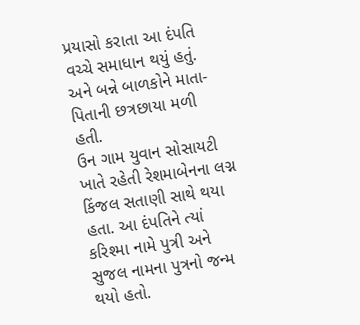પ્રયાસો કરાતા આ દંપતિ વચ્ચે સમાધાન થયું હતું. અને બન્ને બાળકોને માતા-પિતાની છત્રછાયા મળી હતી.
ઉન ગામ યુવાન સોસાયટી ખાતે રહેતી રેશમાબેનના લગ્ન કિંજલ સતાણી સાથે થયા હતા. આ દંપતિને ત્યાં કરિશ્મા નામે પુત્રી અને સુજલ નામના પુત્રનો જન્મ થયો હતો.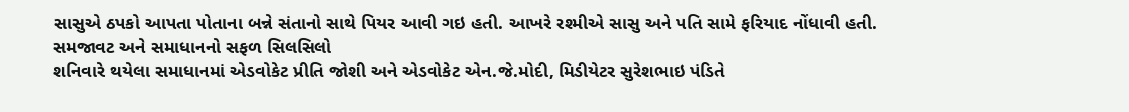સાસુએ ઠપકો આપતા પોતાના બન્ને સંતાનો સાથે પિયર આવી ગઇ હતી. આખરે રશ્મીએ સાસુ અને પતિ સામે ફરિયાદ નોંધાવી હતી.
સમજાવટ અને સમાધાનનો સફળ સિલસિલો
શનિવારે થયેલા સમાધાનમાં એડવોકેટ પ્રીતિ જોશી અને એડવોકેટ એન.જે.મોદી, મિડીયેટર સુરેશભાઇ પંડિતે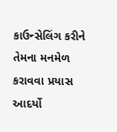કાઉન્સેલિંગ કરીને તેમના મનમેળ કરાવવા પ્રયાસ આદર્યો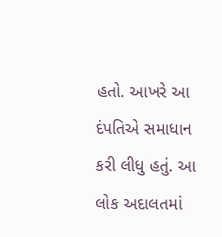હતો. આખરે આ દંપતિએ સમાધાન કરી લીધુ હતું. આ લોક અદાલતમાં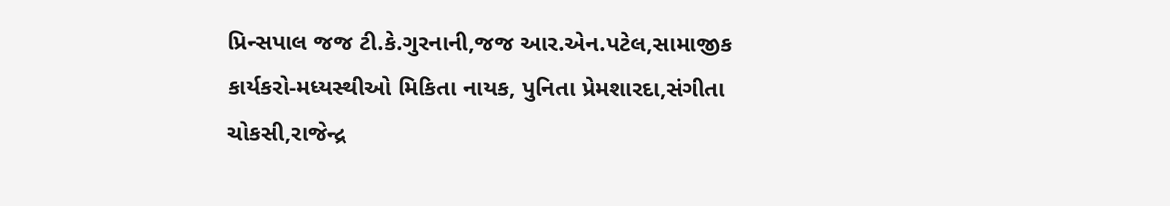પ્રિન્સપાલ જજ ટી.કે.ગુરનાની,જજ આર.એન.પટેલ,સામાજીક કાર્યકરો-મધ્યસ્થીઓ મિકિતા નાયક, પુનિતા પ્રેમશારદા,સંગીતા ચોકસી,રાજેન્દ્ર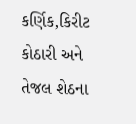કર્ણિક,કિરીટ કોઠારી અને તેજલ શેઠના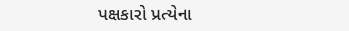પક્ષકારો પ્રત્યેના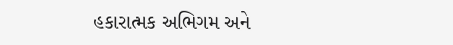હકારાત્મક અભિગમ અને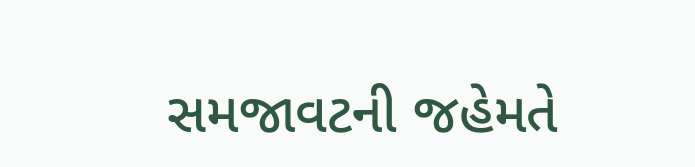સમજાવટની જહેમતે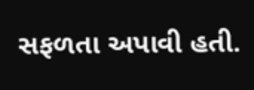સફળતા અપાવી હતી.